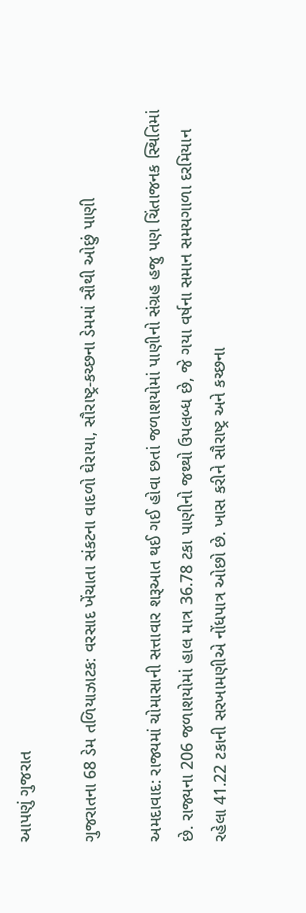આપણું ગુજરાત

ગુજરાતના 68 ડેમ તળિયાઝાટક: વરસાદ ખેંચાતા સંકટના વાદળો ઘેરાયા, સૌરાષ્ટ્ર-કચ્છના ડેમમાં સૌથી ઓછું પાણી

અમદાવાદ: રાજ્યમાં ચોમાસાની સત્તાવાર શરૂઆત થઈ ગઈ હોવા છતાં જળાશયોમાં પાણીનો સંગ્રહ હજુ પણ ચિંતાજનક સ્થિતિમાં છે. રાજ્યના 206 જળાશયોમાં હાલ માત્ર 36.78 ટકા પાણીનો જથ્થો ઉપલબ્ધ છે, જે ગયા વર્ષના સમાન સમયગાળા દરમિયાન રહેલા 41.22 ટકાની સરખામણીએ નોંધપાત્ર ઓછો છે. ખાસ કરીને સૌરાષ્ટ્ર અને કચ્છના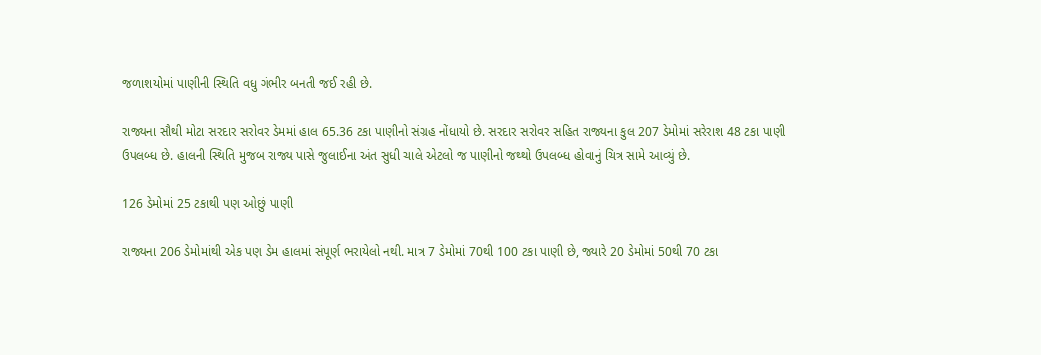જળાશયોમાં પાણીની સ્થિતિ વધુ ગંભીર બનતી જઈ રહી છે.

રાજ્યના સૌથી મોટા સરદાર સરોવર ડેમમાં હાલ 65.36 ટકા પાણીનો સંગ્રહ નોંધાયો છે. સરદાર સરોવર સહિત રાજ્યના કુલ 207 ડેમોમાં સરેરાશ 48 ટકા પાણી ઉપલબ્ધ છે. હાલની સ્થિતિ મુજબ રાજ્ય પાસે જુલાઈના અંત સુધી ચાલે એટલો જ પાણીનો જથ્થો ઉપલબ્ધ હોવાનું ચિત્ર સામે આવ્યું છે.

126 ડેમોમાં 25 ટકાથી પણ ઓછું પાણી

રાજ્યના 206 ડેમોમાંથી એક પણ ડેમ હાલમાં સંપૂર્ણ ભરાયેલો નથી. માત્ર 7 ડેમોમાં 70થી 100 ટકા પાણી છે, જ્યારે 20 ડેમોમાં 50થી 70 ટકા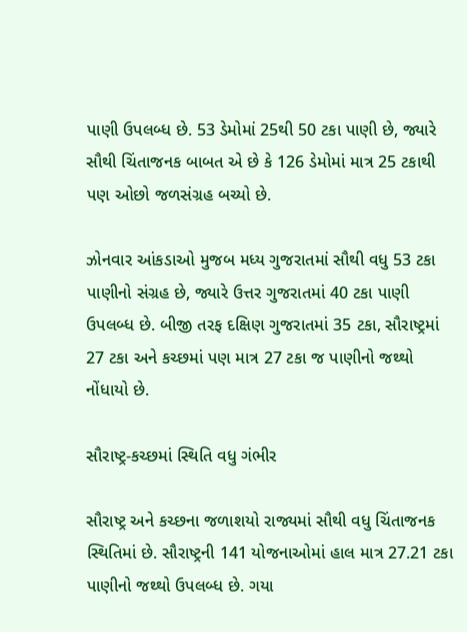પાણી ઉપલબ્ધ છે. 53 ડેમોમાં 25થી 50 ટકા પાણી છે, જ્યારે સૌથી ચિંતાજનક બાબત એ છે કે 126 ડેમોમાં માત્ર 25 ટકાથી પણ ઓછો જળસંગ્રહ બચ્યો છે.

ઝોનવાર આંકડાઓ મુજબ મધ્ય ગુજરાતમાં સૌથી વધુ 53 ટકા પાણીનો સંગ્રહ છે, જ્યારે ઉત્તર ગુજરાતમાં 40 ટકા પાણી ઉપલબ્ધ છે. બીજી તરફ દક્ષિણ ગુજરાતમાં 35 ટકા, સૌરાષ્ટ્રમાં 27 ટકા અને કચ્છમાં પણ માત્ર 27 ટકા જ પાણીનો જથ્થો નોંધાયો છે.

સૌરાષ્ટ્ર-કચ્છમાં સ્થિતિ વધુ ગંભીર

સૌરાષ્ટ્ર અને કચ્છના જળાશયો રાજ્યમાં સૌથી વધુ ચિંતાજનક સ્થિતિમાં છે. સૌરાષ્ટ્રની 141 યોજનાઓમાં હાલ માત્ર 27.21 ટકા પાણીનો જથ્થો ઉપલબ્ધ છે. ગયા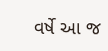વર્ષે આ જ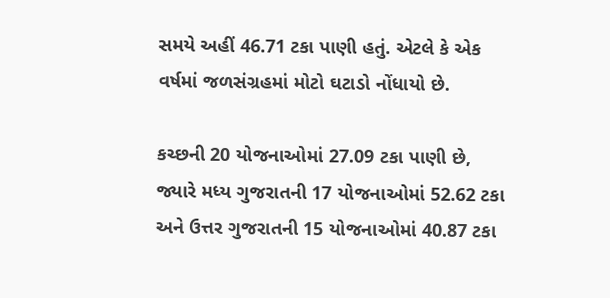સમયે અહીં 46.71 ટકા પાણી હતું. એટલે કે એક વર્ષમાં જળસંગ્રહમાં મોટો ઘટાડો નોંધાયો છે.

કચ્છની 20 યોજનાઓમાં 27.09 ટકા પાણી છે, જ્યારે મધ્ય ગુજરાતની 17 યોજનાઓમાં 52.62 ટકા અને ઉત્તર ગુજરાતની 15 યોજનાઓમાં 40.87 ટકા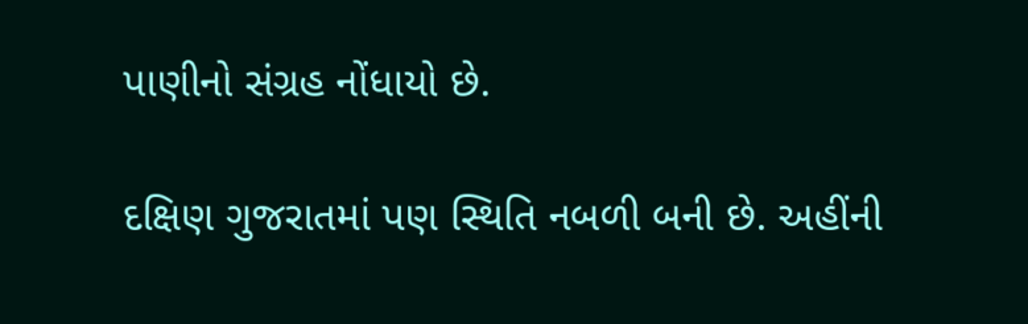પાણીનો સંગ્રહ નોંધાયો છે.

દક્ષિણ ગુજરાતમાં પણ સ્થિતિ નબળી બની છે. અહીંની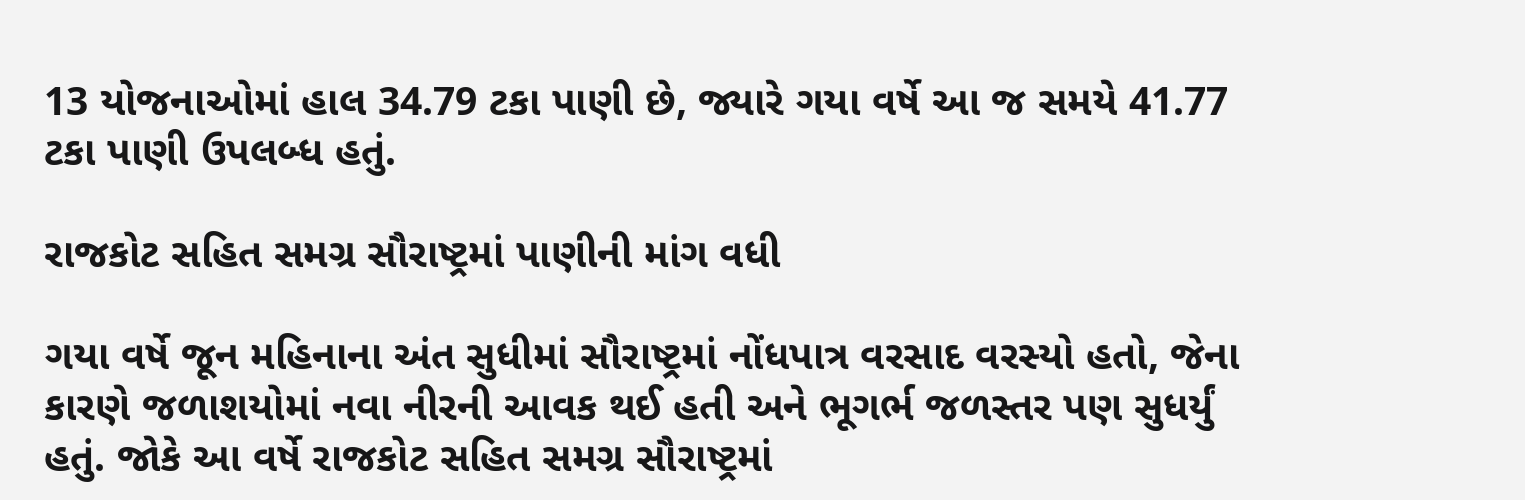13 યોજનાઓમાં હાલ 34.79 ટકા પાણી છે, જ્યારે ગયા વર્ષે આ જ સમયે 41.77 ટકા પાણી ઉપલબ્ધ હતું.

રાજકોટ સહિત સમગ્ર સૌરાષ્ટ્રમાં પાણીની માંગ વધી

ગયા વર્ષે જૂન મહિનાના અંત સુધીમાં સૌરાષ્ટ્રમાં નોંધપાત્ર વરસાદ વરસ્યો હતો, જેના કારણે જળાશયોમાં નવા નીરની આવક થઈ હતી અને ભૂગર્ભ જળસ્તર પણ સુધર્યું હતું. જોકે આ વર્ષે રાજકોટ સહિત સમગ્ર સૌરાષ્ટ્રમાં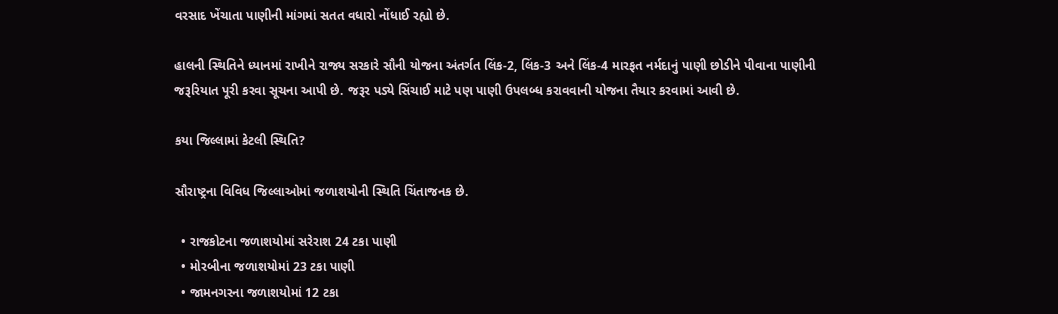વરસાદ ખેંચાતા પાણીની માંગમાં સતત વધારો નોંધાઈ રહ્યો છે.

હાલની સ્થિતિને ધ્યાનમાં રાખીને રાજ્ય સરકારે સૌની યોજના અંતર્ગત લિંક-2, લિંક-3 અને લિંક-4 મારફત નર્મદાનું પાણી છોડીને પીવાના પાણીની જરૂરિયાત પૂરી કરવા સૂચના આપી છે. જરૂર પડ્યે સિંચાઈ માટે પણ પાણી ઉપલબ્ધ કરાવવાની યોજના તૈયાર કરવામાં આવી છે.

કયા જિલ્લામાં કેટલી સ્થિતિ?

સૌરાષ્ટ્રના વિવિધ જિલ્લાઓમાં જળાશયોની સ્થિતિ ચિંતાજનક છે.

  • રાજકોટના જળાશયોમાં સરેરાશ 24 ટકા પાણી
  • મોરબીના જળાશયોમાં 23 ટકા પાણી
  • જામનગરના જળાશયોમાં 12 ટકા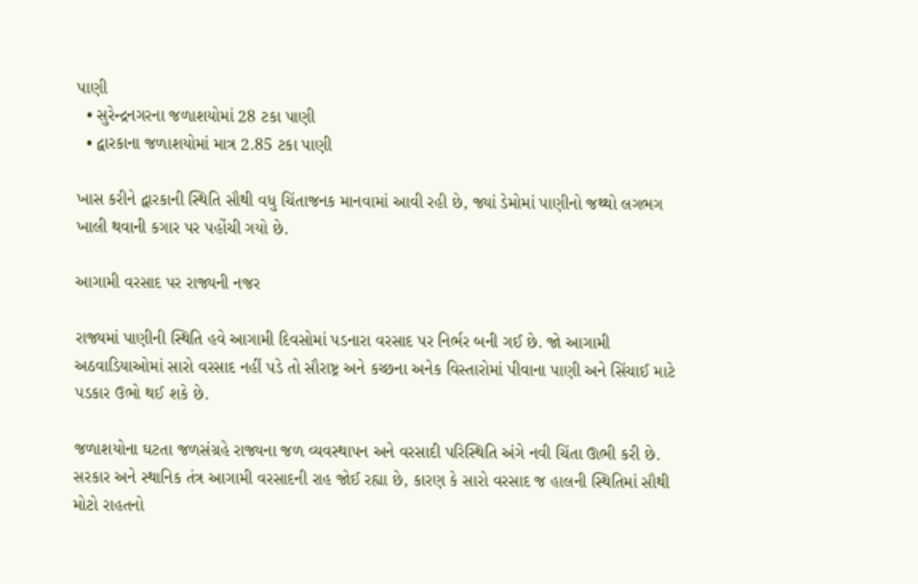પાણી
  • સુરેન્દ્રનગરના જળાશયોમાં 28 ટકા પાણી
  • દ્વારકાના જળાશયોમાં માત્ર 2.85 ટકા પાણી

ખાસ કરીને દ્વારકાની સ્થિતિ સૌથી વધુ ચિંતાજનક માનવામાં આવી રહી છે, જ્યાં ડેમોમાં પાણીનો જથ્થો લગભગ ખાલી થવાની કગાર પર પહોંચી ગયો છે.

આગામી વરસાદ પર રાજ્યની નજર

રાજ્યમાં પાણીની સ્થિતિ હવે આગામી દિવસોમાં પડનારા વરસાદ પર નિર્ભર બની ગઈ છે. જો આગામી અઠવાડિયાઓમાં સારો વરસાદ નહીં પડે તો સૌરાષ્ટ્ર અને કચ્છના અનેક વિસ્તારોમાં પીવાના પાણી અને સિંચાઈ માટે પડકાર ઉભો થઈ શકે છે.

જળાશયોના ઘટતા જળસંગ્રહે રાજ્યના જળ વ્યવસ્થાપન અને વરસાદી પરિસ્થિતિ અંગે નવી ચિંતા ઊભી કરી છે. સરકાર અને સ્થાનિક તંત્ર આગામી વરસાદની રાહ જોઈ રહ્યા છે, કારણ કે સારો વરસાદ જ હાલની સ્થિતિમાં સૌથી મોટો રાહતનો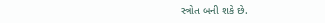સ્ત્રોત બની શકે છે.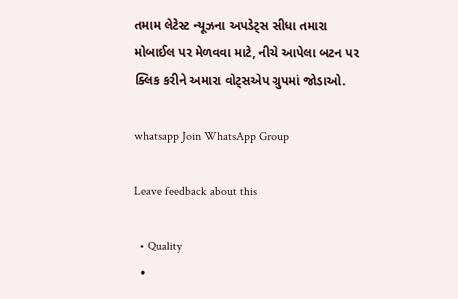તમામ લેટેસ્ટ ન્યૂઝના અપડેટ્સ સીધા તમારા મોબાઈલ પર મેળવવા માટે, નીચે આપેલા બટન પર ક્લિક કરીને અમારા વોટ્સએપ ગ્રુપમાં જોડાઓ.

whatsapp Join WhatsApp Group

Leave feedback about this

  • Quality
  •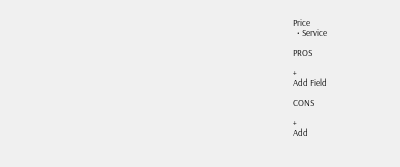Price
  • Service

PROS

+
Add Field

CONS

+
Add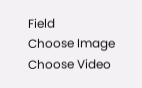Field
Choose Image
Choose Video